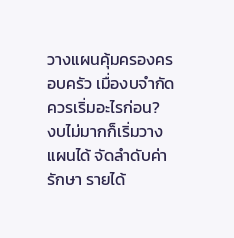วางแผนคุ้มครองครอบครัว เมื่องบจำกัดควรเริ่มอะไรก่อน?
งบไม่มากก็เริ่มวางแผนได้ จัดลำดับค่ารักษา รายได้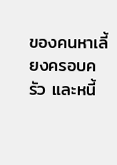ของคนหาเลี้ยงครอบครัว และหนี้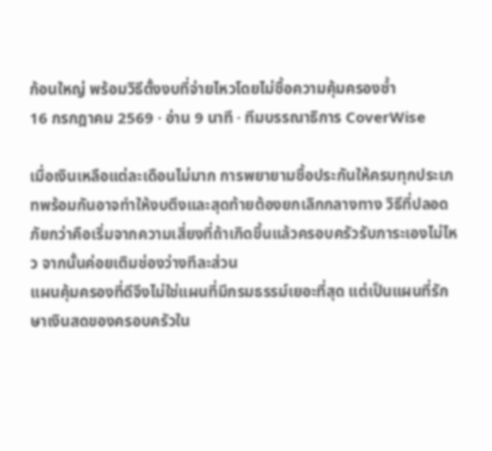ก้อนใหญ่ พร้อมวิธีตั้งงบที่จ่ายไหวโดยไม่ซื้อความคุ้มครองซ้ำ
16 กรกฎาคม 2569 · อ่าน 9 นาที · ทีมบรรณาธิการ CoverWise

เมื่อเงินเหลือแต่ละเดือนไม่มาก การพยายามซื้อประกันให้ครบทุกประเภทพร้อมกันอาจทำให้งบตึงและสุดท้ายต้องยกเลิกกลางทาง วิธีที่ปลอดภัยกว่าคือเริ่มจากความเสี่ยงที่ถ้าเกิดขึ้นแล้วครอบครัวรับภาระเองไม่ไหว จากนั้นค่อยเติมช่องว่างทีละส่วน
แผนคุ้มครองที่ดีจึงไม่ใช่แผนที่มีกรมธรรม์เยอะที่สุด แต่เป็นแผนที่รักษาเงินสดของครอบครัวใน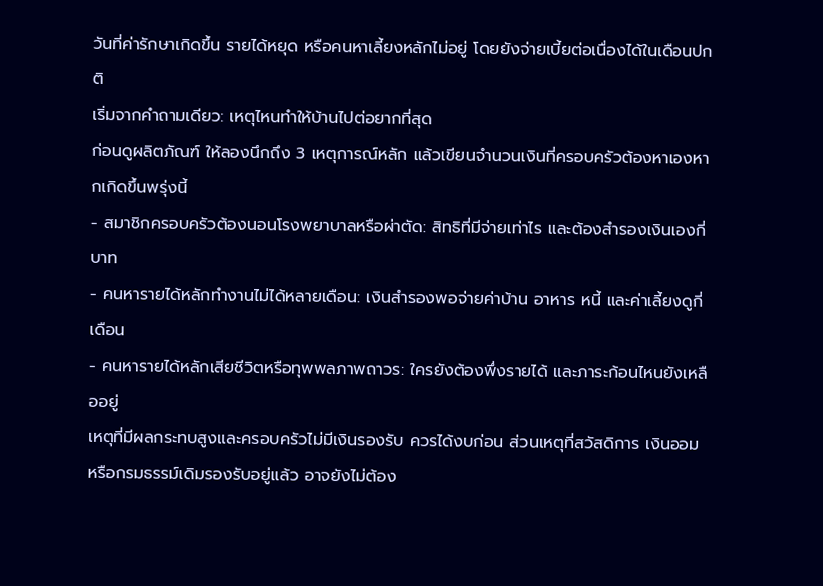วันที่ค่ารักษาเกิดขึ้น รายได้หยุด หรือคนหาเลี้ยงหลักไม่อยู่ โดยยังจ่ายเบี้ยต่อเนื่องได้ในเดือนปกติ
เริ่มจากคำถามเดียว: เหตุไหนทำให้บ้านไปต่อยากที่สุด
ก่อนดูผลิตภัณฑ์ ให้ลองนึกถึง 3 เหตุการณ์หลัก แล้วเขียนจำนวนเงินที่ครอบครัวต้องหาเองหากเกิดขึ้นพรุ่งนี้
- สมาชิกครอบครัวต้องนอนโรงพยาบาลหรือผ่าตัด: สิทธิที่มีจ่ายเท่าไร และต้องสำรองเงินเองกี่บาท
- คนหารายได้หลักทำงานไม่ได้หลายเดือน: เงินสำรองพอจ่ายค่าบ้าน อาหาร หนี้ และค่าเลี้ยงดูกี่เดือน
- คนหารายได้หลักเสียชีวิตหรือทุพพลภาพถาวร: ใครยังต้องพึ่งรายได้ และภาระก้อนไหนยังเหลืออยู่
เหตุที่มีผลกระทบสูงและครอบครัวไม่มีเงินรองรับ ควรได้งบก่อน ส่วนเหตุที่สวัสดิการ เงินออม หรือกรมธรรม์เดิมรองรับอยู่แล้ว อาจยังไม่ต้อง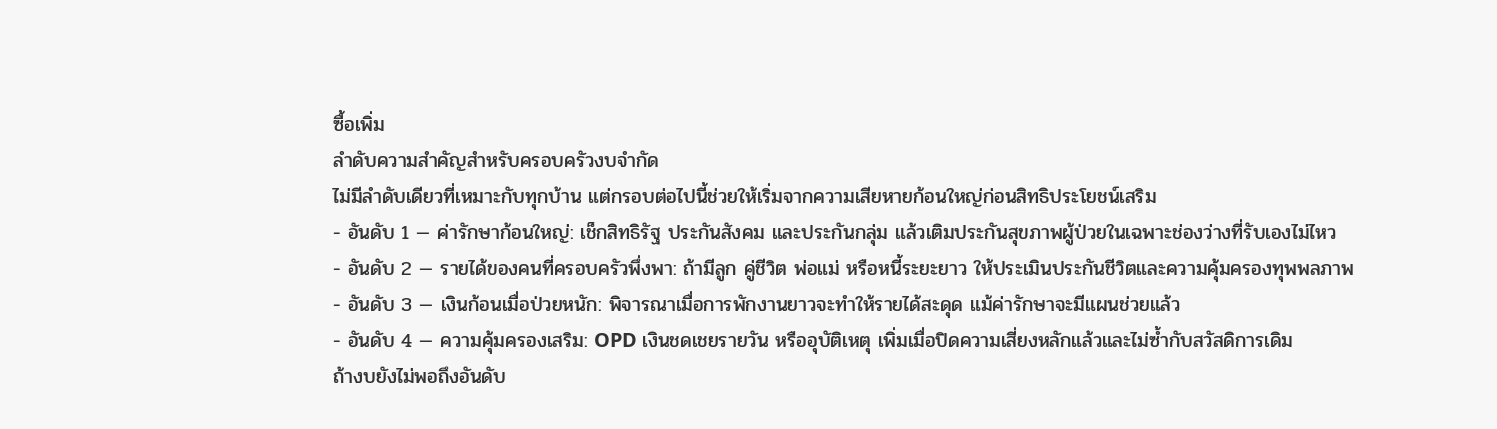ซื้อเพิ่ม
ลำดับความสำคัญสำหรับครอบครัวงบจำกัด
ไม่มีลำดับเดียวที่เหมาะกับทุกบ้าน แต่กรอบต่อไปนี้ช่วยให้เริ่มจากความเสียหายก้อนใหญ่ก่อนสิทธิประโยชน์เสริม
- อันดับ 1 — ค่ารักษาก้อนใหญ่: เช็กสิทธิรัฐ ประกันสังคม และประกันกลุ่ม แล้วเติมประกันสุขภาพผู้ป่วยในเฉพาะช่องว่างที่รับเองไม่ไหว
- อันดับ 2 — รายได้ของคนที่ครอบครัวพึ่งพา: ถ้ามีลูก คู่ชีวิต พ่อแม่ หรือหนี้ระยะยาว ให้ประเมินประกันชีวิตและความคุ้มครองทุพพลภาพ
- อันดับ 3 — เงินก้อนเมื่อป่วยหนัก: พิจารณาเมื่อการพักงานยาวจะทำให้รายได้สะดุด แม้ค่ารักษาจะมีแผนช่วยแล้ว
- อันดับ 4 — ความคุ้มครองเสริม: OPD เงินชดเชยรายวัน หรืออุบัติเหตุ เพิ่มเมื่อปิดความเสี่ยงหลักแล้วและไม่ซ้ำกับสวัสดิการเดิม
ถ้างบยังไม่พอถึงอันดับ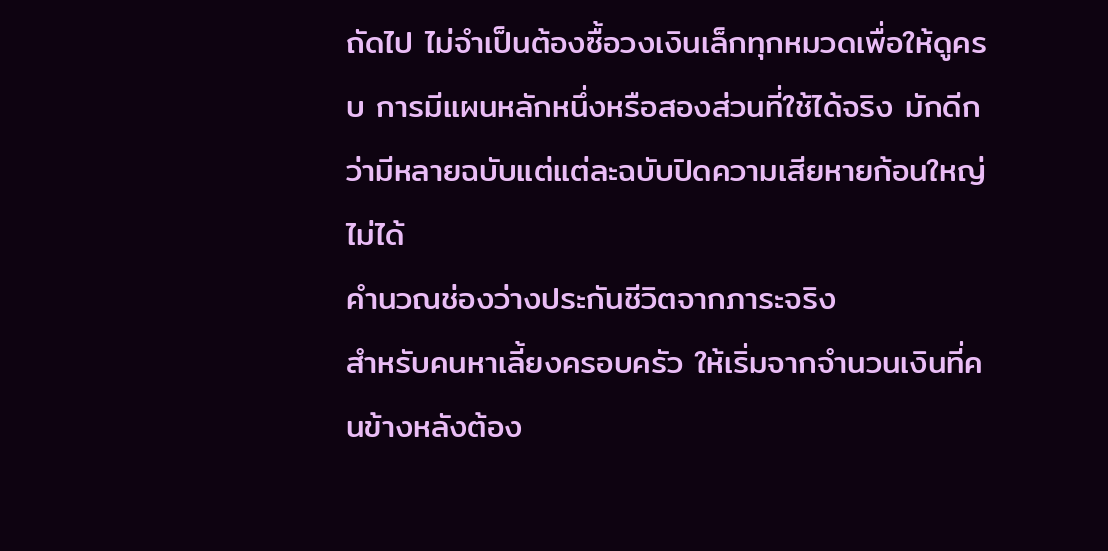ถัดไป ไม่จำเป็นต้องซื้อวงเงินเล็กทุกหมวดเพื่อให้ดูครบ การมีแผนหลักหนึ่งหรือสองส่วนที่ใช้ได้จริง มักดีกว่ามีหลายฉบับแต่แต่ละฉบับปิดความเสียหายก้อนใหญ่ไม่ได้
คำนวณช่องว่างประกันชีวิตจากภาระจริง
สำหรับคนหาเลี้ยงครอบครัว ให้เริ่มจากจำนวนเงินที่คนข้างหลังต้อง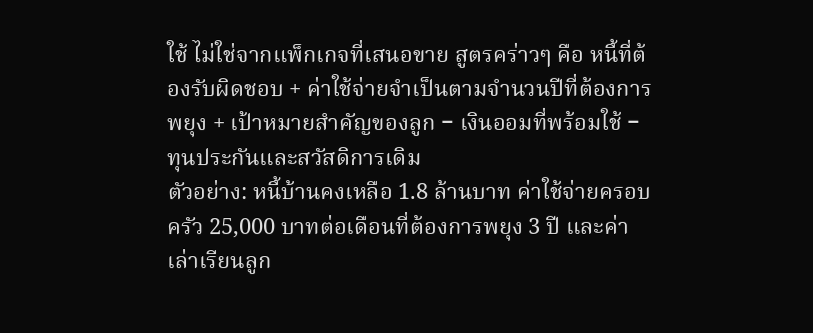ใช้ ไม่ใช่จากแพ็กเกจที่เสนอขาย สูตรคร่าวๆ คือ หนี้ที่ต้องรับผิดชอบ + ค่าใช้จ่ายจำเป็นตามจำนวนปีที่ต้องการพยุง + เป้าหมายสำคัญของลูก − เงินออมที่พร้อมใช้ − ทุนประกันและสวัสดิการเดิม
ตัวอย่าง: หนี้บ้านคงเหลือ 1.8 ล้านบาท ค่าใช้จ่ายครอบครัว 25,000 บาทต่อเดือนที่ต้องการพยุง 3 ปี และค่าเล่าเรียนลูก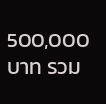500,000 บาท รวม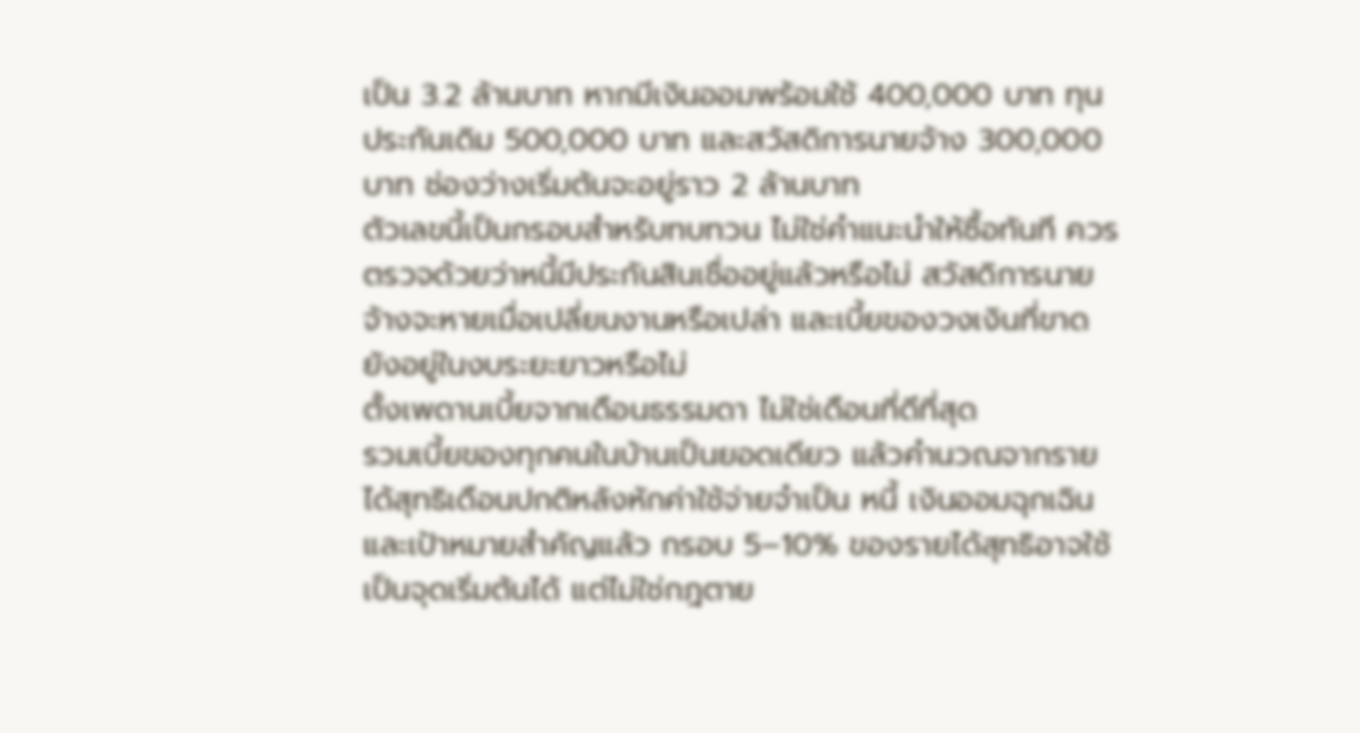เป็น 3.2 ล้านบาท หากมีเงินออมพร้อมใช้ 400,000 บาท ทุนประกันเดิม 500,000 บาท และสวัสดิการนายจ้าง 300,000 บาท ช่องว่างเริ่มต้นจะอยู่ราว 2 ล้านบาท
ตัวเลขนี้เป็นกรอบสำหรับทบทวน ไม่ใช่คำแนะนำให้ซื้อทันที ควรตรวจด้วยว่าหนี้มีประกันสินเชื่ออยู่แล้วหรือไม่ สวัสดิการนายจ้างจะหายเมื่อเปลี่ยนงานหรือเปล่า และเบี้ยของวงเงินที่ขาดยังอยู่ในงบระยะยาวหรือไม่
ตั้งเพดานเบี้ยจากเดือนธรรมดา ไม่ใช่เดือนที่ดีที่สุด
รวมเบี้ยของทุกคนในบ้านเป็นยอดเดียว แล้วคำนวณจากรายได้สุทธิเดือนปกติหลังหักค่าใช้จ่ายจำเป็น หนี้ เงินออมฉุกเฉิน และเป้าหมายสำคัญแล้ว กรอบ 5–10% ของรายได้สุทธิอาจใช้เป็นจุดเริ่มต้นได้ แต่ไม่ใช่กฎตาย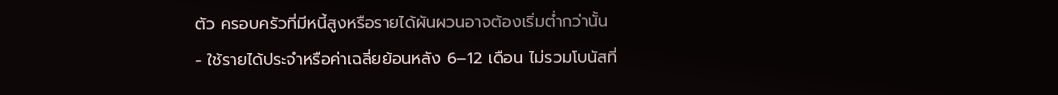ตัว ครอบครัวที่มีหนี้สูงหรือรายได้ผันผวนอาจต้องเริ่มต่ำกว่านั้น
- ใช้รายได้ประจำหรือค่าเฉลี่ยย้อนหลัง 6–12 เดือน ไม่รวมโบนัสที่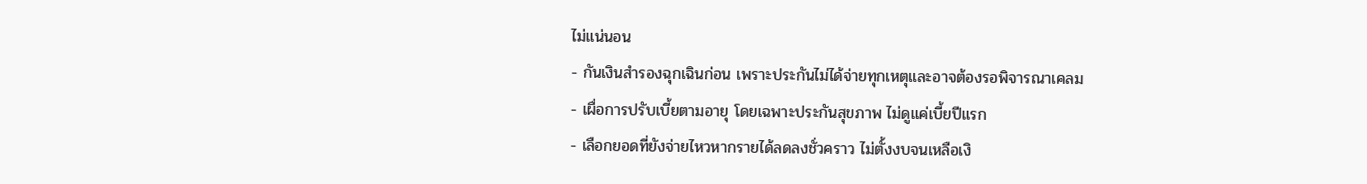ไม่แน่นอน
- กันเงินสำรองฉุกเฉินก่อน เพราะประกันไม่ได้จ่ายทุกเหตุและอาจต้องรอพิจารณาเคลม
- เผื่อการปรับเบี้ยตามอายุ โดยเฉพาะประกันสุขภาพ ไม่ดูแค่เบี้ยปีแรก
- เลือกยอดที่ยังจ่ายไหวหากรายได้ลดลงชั่วคราว ไม่ตั้งงบจนเหลือเงิ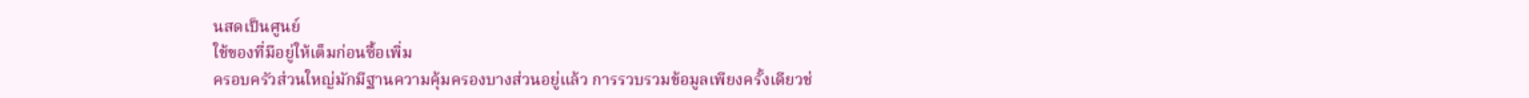นสดเป็นศูนย์
ใช้ของที่มีอยู่ให้เต็มก่อนซื้อเพิ่ม
ครอบครัวส่วนใหญ่มักมีฐานความคุ้มครองบางส่วนอยู่แล้ว การรวบรวมข้อมูลเพียงครั้งเดียวช่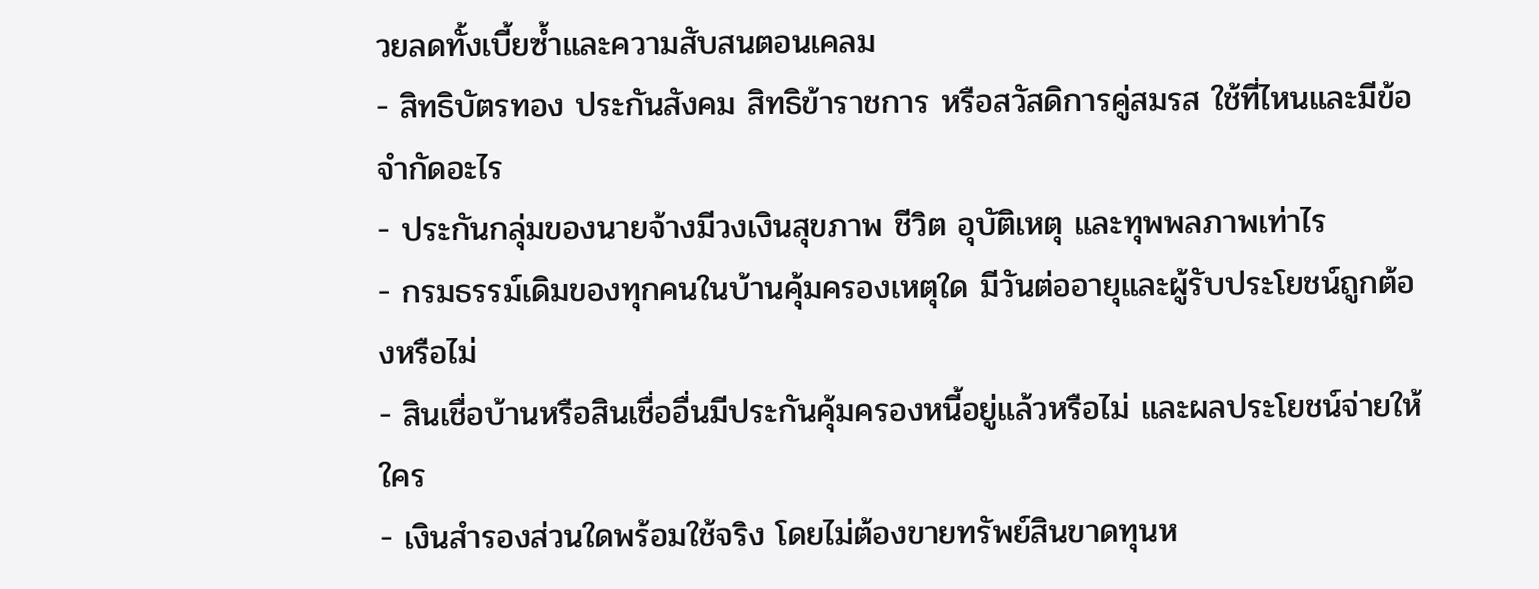วยลดทั้งเบี้ยซ้ำและความสับสนตอนเคลม
- สิทธิบัตรทอง ประกันสังคม สิทธิข้าราชการ หรือสวัสดิการคู่สมรส ใช้ที่ไหนและมีข้อจำกัดอะไร
- ประกันกลุ่มของนายจ้างมีวงเงินสุขภาพ ชีวิต อุบัติเหตุ และทุพพลภาพเท่าไร
- กรมธรรม์เดิมของทุกคนในบ้านคุ้มครองเหตุใด มีวันต่ออายุและผู้รับประโยชน์ถูกต้องหรือไม่
- สินเชื่อบ้านหรือสินเชื่ออื่นมีประกันคุ้มครองหนี้อยู่แล้วหรือไม่ และผลประโยชน์จ่ายให้ใคร
- เงินสำรองส่วนใดพร้อมใช้จริง โดยไม่ต้องขายทรัพย์สินขาดทุนห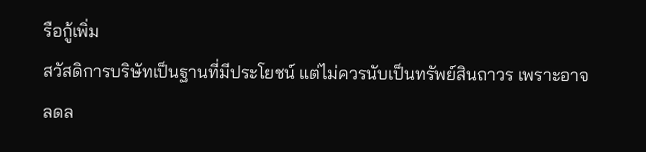รือกู้เพิ่ม
สวัสดิการบริษัทเป็นฐานที่มีประโยชน์ แต่ไม่ควรนับเป็นทรัพย์สินถาวร เพราะอาจลดล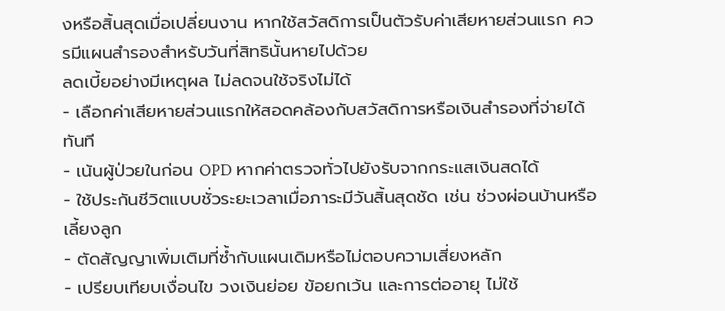งหรือสิ้นสุดเมื่อเปลี่ยนงาน หากใช้สวัสดิการเป็นตัวรับค่าเสียหายส่วนแรก ควรมีแผนสำรองสำหรับวันที่สิทธินั้นหายไปด้วย
ลดเบี้ยอย่างมีเหตุผล ไม่ลดจนใช้จริงไม่ได้
- เลือกค่าเสียหายส่วนแรกให้สอดคล้องกับสวัสดิการหรือเงินสำรองที่จ่ายได้ทันที
- เน้นผู้ป่วยในก่อน OPD หากค่าตรวจทั่วไปยังรับจากกระแสเงินสดได้
- ใช้ประกันชีวิตแบบชั่วระยะเวลาเมื่อภาระมีวันสิ้นสุดชัด เช่น ช่วงผ่อนบ้านหรือเลี้ยงลูก
- ตัดสัญญาเพิ่มเติมที่ซ้ำกับแผนเดิมหรือไม่ตอบความเสี่ยงหลัก
- เปรียบเทียบเงื่อนไข วงเงินย่อย ข้อยกเว้น และการต่ออายุ ไม่ใช้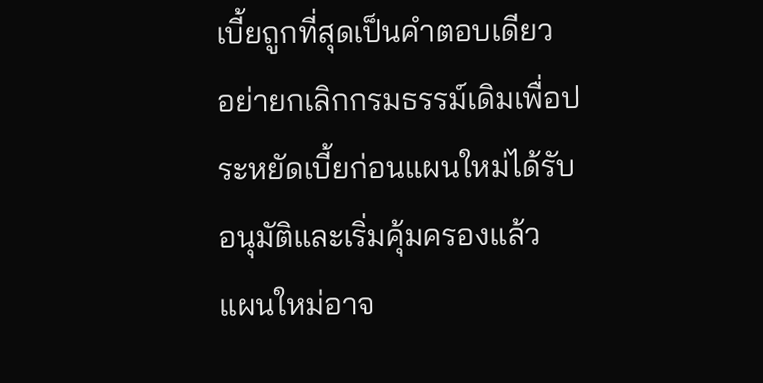เบี้ยถูกที่สุดเป็นคำตอบเดียว
อย่ายกเลิกกรมธรรม์เดิมเพื่อประหยัดเบี้ยก่อนแผนใหม่ได้รับอนุมัติและเริ่มคุ้มครองแล้ว แผนใหม่อาจ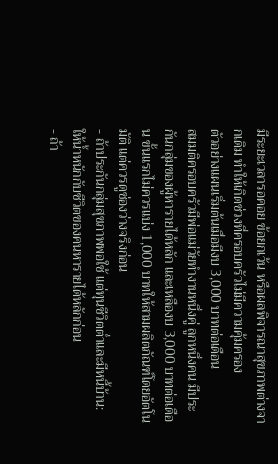มีระยะเวลารอคอย ข้อยกเว้น หรือผลพิจารณาสุขภาพต่างจากเดิม ทำให้เกิดช่วงที่ครอบครัวไม่มีความคุ้มครอง
ตัวอย่างแผนเริ่มต้นเมื่อมีงบ 3,000 บาทต่อเดือน
สมมติครอบครัวมีพ่อแม่วัยทำงานหนึ่งคู่ ลูกหนึ่งคน มีประกันกลุ่มของผู้หารายได้หลัก และเหลืองบ 3,000 บาทต่อเดือน ขั้นแรกไม่ควรแบ่ง 1,000 บาทให้สามผลิตภัณฑ์โดยอัตโนมัติ แต่ควรดูช่องว่างจริงก่อน
- ถ้าประกันกลุ่มสุขภาพพอใช้ แต่ทุนชีวิตต่ำและมีหนี้บ้าน: ให้น้ำหนักกับชีวิตของคนหารายได้หลักก่อน
- ถ้า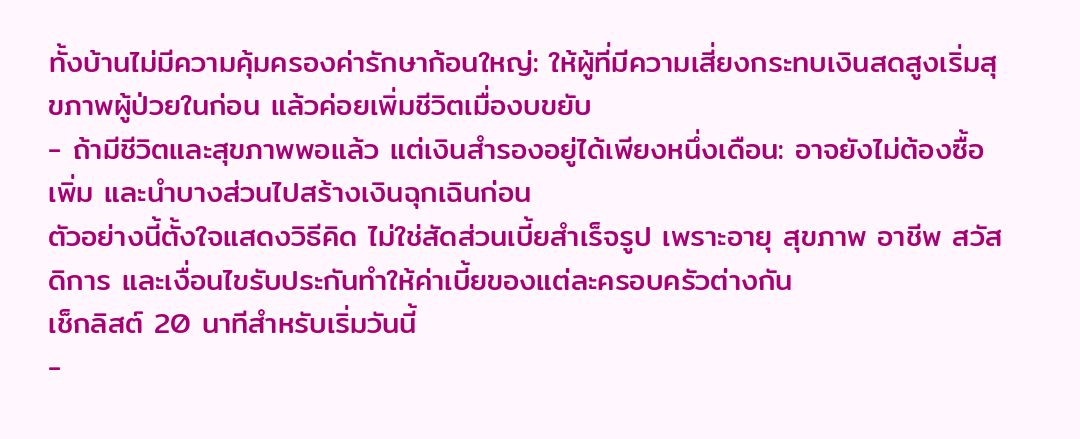ทั้งบ้านไม่มีความคุ้มครองค่ารักษาก้อนใหญ่: ให้ผู้ที่มีความเสี่ยงกระทบเงินสดสูงเริ่มสุขภาพผู้ป่วยในก่อน แล้วค่อยเพิ่มชีวิตเมื่องบขยับ
- ถ้ามีชีวิตและสุขภาพพอแล้ว แต่เงินสำรองอยู่ได้เพียงหนึ่งเดือน: อาจยังไม่ต้องซื้อเพิ่ม และนำบางส่วนไปสร้างเงินฉุกเฉินก่อน
ตัวอย่างนี้ตั้งใจแสดงวิธีคิด ไม่ใช่สัดส่วนเบี้ยสำเร็จรูป เพราะอายุ สุขภาพ อาชีพ สวัสดิการ และเงื่อนไขรับประกันทำให้ค่าเบี้ยของแต่ละครอบครัวต่างกัน
เช็กลิสต์ 20 นาทีสำหรับเริ่มวันนี้
-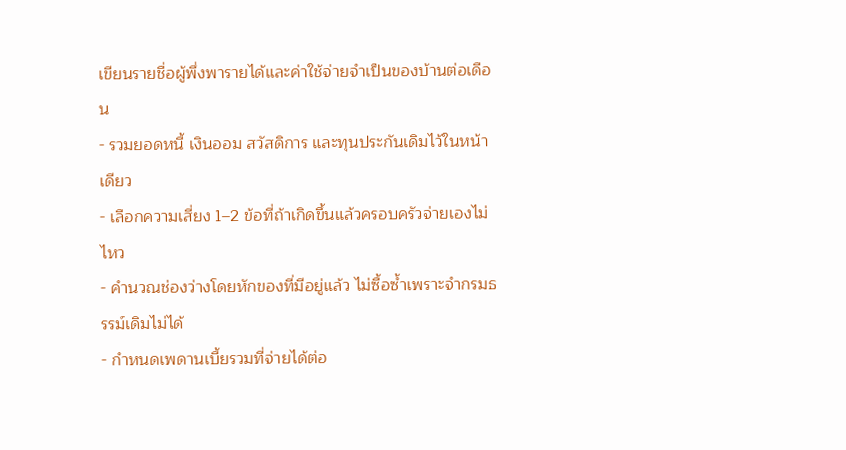เขียนรายชื่อผู้พึ่งพารายได้และค่าใช้จ่ายจำเป็นของบ้านต่อเดือน
- รวมยอดหนี้ เงินออม สวัสดิการ และทุนประกันเดิมไว้ในหน้าเดียว
- เลือกความเสี่ยง 1–2 ข้อที่ถ้าเกิดขึ้นแล้วครอบครัวจ่ายเองไม่ไหว
- คำนวณช่องว่างโดยหักของที่มีอยู่แล้ว ไม่ซื้อซ้ำเพราะจำกรมธรรม์เดิมไม่ได้
- กำหนดเพดานเบี้ยรวมที่จ่ายได้ต่อ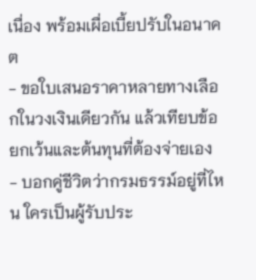เนื่อง พร้อมเผื่อเบี้ยปรับในอนาคต
- ขอใบเสนอราคาหลายทางเลือกในวงเงินเดียวกัน แล้วเทียบข้อยกเว้นและต้นทุนที่ต้องจ่ายเอง
- บอกคู่ชีวิตว่ากรมธรรม์อยู่ที่ไหน ใครเป็นผู้รับประ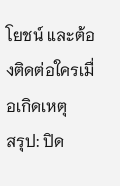โยชน์ และต้องติดต่อใครเมื่อเกิดเหตุ
สรุป: ปิด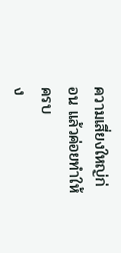ความเสี่ยงใหญ่ก่อน แล้วค่อยทำให้ครบ
ง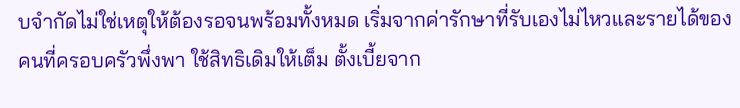บจำกัดไม่ใช่เหตุให้ต้องรอจนพร้อมทั้งหมด เริ่มจากค่ารักษาที่รับเองไม่ไหวและรายได้ของคนที่ครอบครัวพึ่งพา ใช้สิทธิเดิมให้เต็ม ตั้งเบี้ยจาก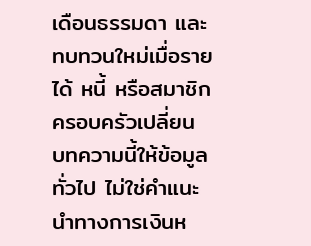เดือนธรรมดา และทบทวนใหม่เมื่อรายได้ หนี้ หรือสมาชิกครอบครัวเปลี่ยน
บทความนี้ให้ข้อมูลทั่วไป ไม่ใช่คำแนะนำทางการเงินห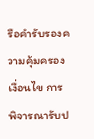รือคำรับรองความคุ้มครอง เงื่อนไข การพิจารณารับป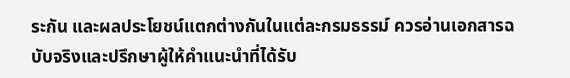ระกัน และผลประโยชน์แตกต่างกันในแต่ละกรมธรรม์ ควรอ่านเอกสารฉบับจริงและปรึกษาผู้ให้คำแนะนำที่ได้รับ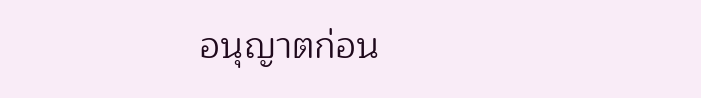อนุญาตก่อน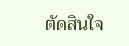ตัดสินใจ